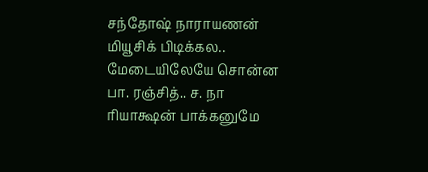சந்தோஷ் நாராயணன் மியூசிக் பிடிக்கல.. மேடையிலேயே சொன்ன பா. ரஞ்சித்.. ச. நா ரியாக்ஷன் பாக்கனுமே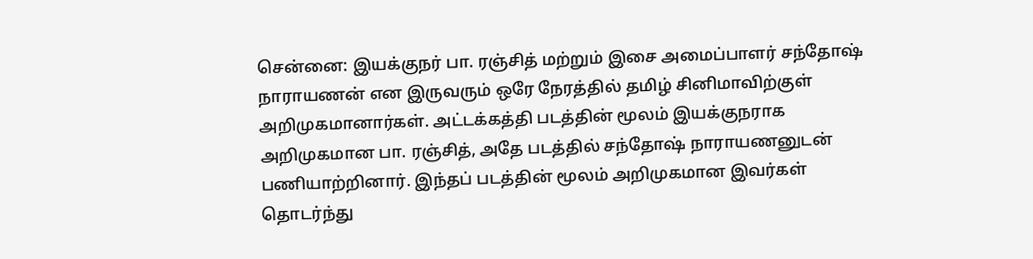சென்னை: இயக்குநர் பா. ரஞ்சித் மற்றும் இசை அமைப்பாளர் சந்தோஷ் நாராயணன் என இருவரும் ஒரே நேரத்தில் தமிழ் சினிமாவிற்குள் அறிமுகமானார்கள். அட்டக்கத்தி படத்தின் மூலம் இயக்குநராக அறிமுகமான பா. ரஞ்சித், அதே படத்தில் சந்தோஷ் நாராயணனுடன் பணியாற்றினார். இந்தப் படத்தின் மூலம் அறிமுகமான இவர்கள் தொடர்ந்து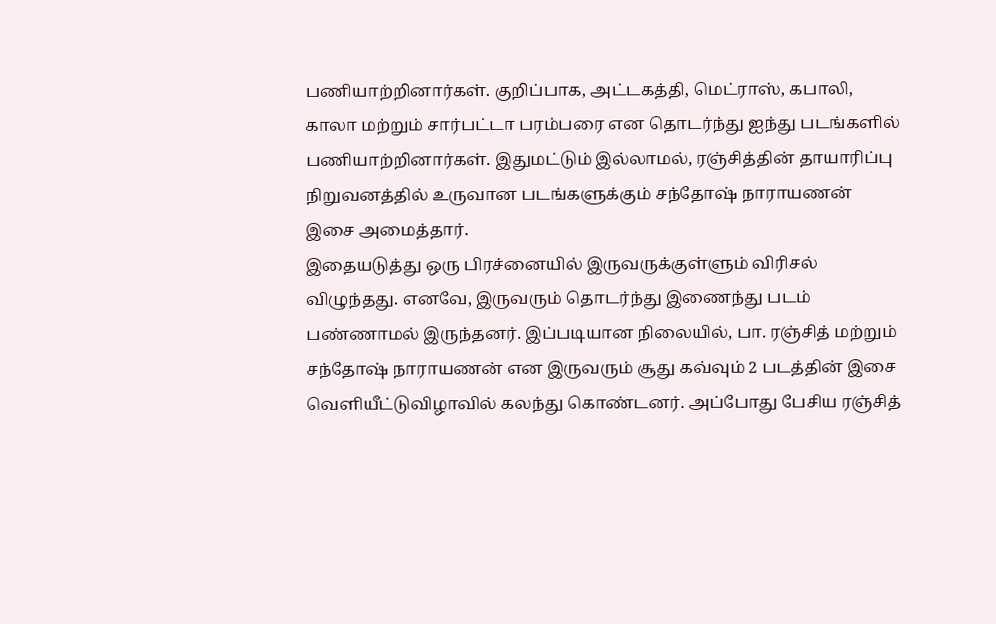பணியாற்றினார்கள். குறிப்பாக, அட்டகத்தி, மெட்ராஸ், கபாலி, காலா மற்றும் சார்பட்டா பரம்பரை என தொடர்ந்து ஐந்து படங்களில் பணியாற்றினார்கள். இதுமட்டும் இல்லாமல், ரஞ்சித்தின் தாயாரிப்பு நிறுவனத்தில் உருவான படங்களுக்கும் சந்தோஷ் நாராயணன் இசை அமைத்தார்.
இதையடுத்து ஒரு பிரச்னையில் இருவருக்குள்ளும் விரிசல் விழுந்தது. எனவே, இருவரும் தொடர்ந்து இணைந்து படம் பண்ணாமல் இருந்தனர். இப்படியான நிலையில், பா. ரஞ்சித் மற்றும் சந்தோஷ் நாராயணன் என இருவரும் சூது கவ்வும் 2 படத்தின் இசை வெளியீட்டுவிழாவில் கலந்து கொண்டனர். அப்போது பேசிய ரஞ்சித்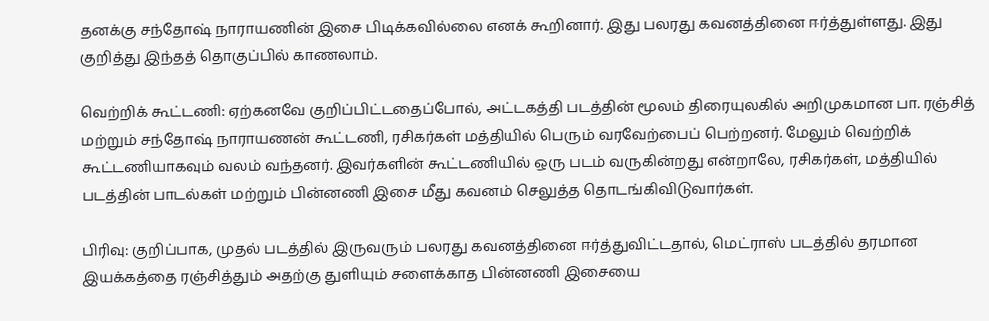தனக்கு சந்தோஷ் நாராயணின் இசை பிடிக்கவில்லை எனக் கூறினார். இது பலரது கவனத்தினை ஈர்த்துள்ளது. இது குறித்து இந்தத் தொகுப்பில் காணலாம்.

வெற்றிக் கூட்டணி: ஏற்கனவே குறிப்பிட்டதைப்போல், அட்டகத்தி படத்தின் மூலம் திரையுலகில் அறிமுகமான பா. ரஞ்சித் மற்றும் சந்தோஷ் நாராயணன் கூட்டணி, ரசிகர்கள் மத்தியில் பெரும் வரவேற்பைப் பெற்றனர். மேலும் வெற்றிக் கூட்டணியாகவும் வலம் வந்தனர். இவர்களின் கூட்டணியில் ஒரு படம் வருகின்றது என்றாலே, ரசிகர்கள், மத்தியில் படத்தின் பாடல்கள் மற்றும் பின்னணி இசை மீது கவனம் செலுத்த தொடங்கிவிடுவார்கள்.

பிரிவு: குறிப்பாக, முதல் படத்தில் இருவரும் பலரது கவனத்தினை ஈர்த்துவிட்டதால், மெட்ராஸ் படத்தில் தரமான இயக்கத்தை ரஞ்சித்தும் அதற்கு துளியும் சளைக்காத பின்னணி இசையை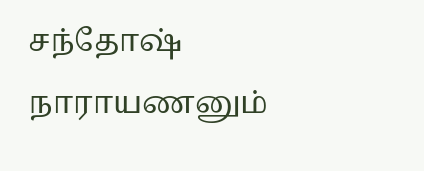சந்தோஷ் நாராயணனும்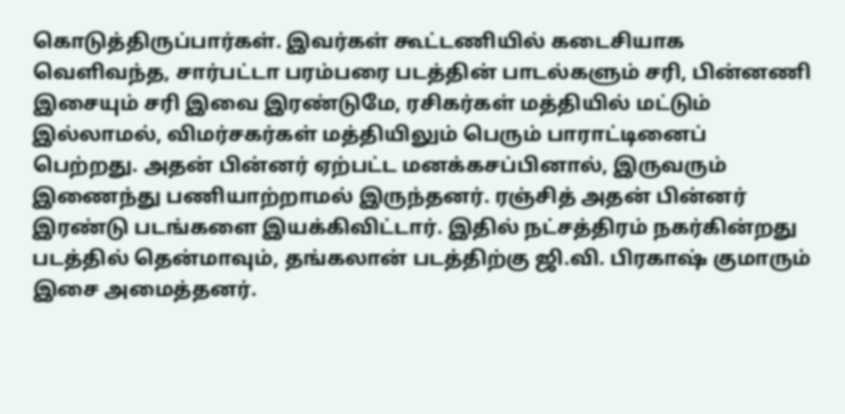கொடுத்திருப்பார்கள். இவர்கள் கூட்டணியில் கடைசியாக வெளிவந்த, சார்பட்டா பரம்பரை படத்தின் பாடல்களும் சரி, பின்னணி இசையும் சரி இவை இரண்டுமே, ரசிகர்கள் மத்தியில் மட்டும் இல்லாமல், விமர்சகர்கள் மத்தியிலும் பெரும் பாராட்டினைப் பெற்றது. அதன் பின்னர் ஏற்பட்ட மனக்கசப்பினால், இருவரும் இணைந்து பணியாற்றாமல் இருந்தனர். ரஞ்சித் அதன் பின்னர் இரண்டு படங்களை இயக்கிவிட்டார். இதில் நட்சத்திரம் நகர்கின்றது படத்தில் தென்மாவும், தங்கலான் படத்திற்கு ஜி.வி. பிரகாஷ் குமாரும் இசை அமைத்தனர்.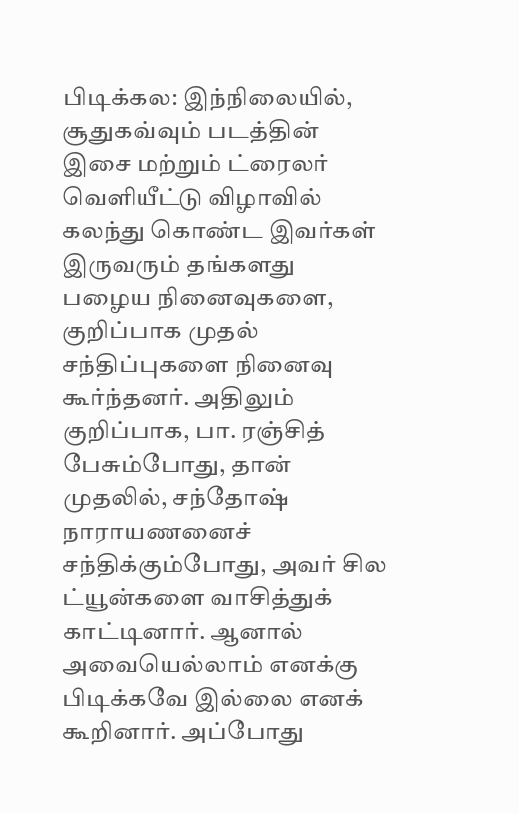பிடிக்கல: இந்நிலையில், சூதுகவ்வும் படத்தின் இசை மற்றும் ட்ரைலர் வெளியீட்டு விழாவில் கலந்து கொண்ட இவர்கள் இருவரும் தங்களது பழைய நினைவுகளை, குறிப்பாக முதல் சந்திப்புகளை நினைவு கூர்ந்தனர். அதிலும் குறிப்பாக, பா. ரஞ்சித் பேசும்போது, தான் முதலில், சந்தோஷ் நாராயணனைச் சந்திக்கும்போது, அவர் சில ட்யூன்களை வாசித்துக் காட்டினார். ஆனால் அவையெல்லாம் எனக்கு பிடிக்கவே இல்லை எனக் கூறினார். அப்போது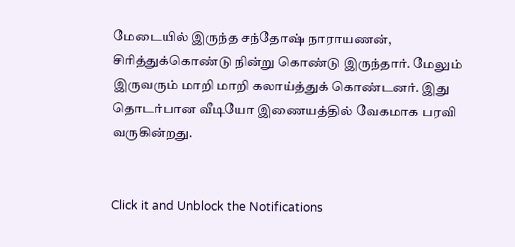மேடையில் இருந்த சந்தோஷ் நாராயணன், சிரித்துக்கொண்டு நின்று கொண்டு இருந்தார். மேலும் இருவரும் மாறி மாறி கலாய்த்துக் கொண்டனர். இது தொடர்பான வீடியோ இணையத்தில் வேகமாக பரவி வருகின்றது.


Click it and Unblock the Notifications